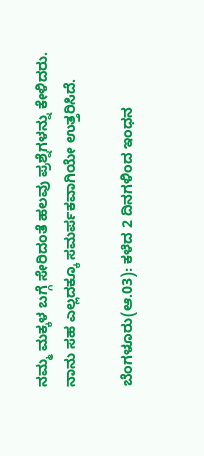ನಮ್ಮ ಮಕ್ಕಳ ಬಗ್ಗೆ ಸೇರಿದಂತೆ ಹಲವು ಪ್ರಶ್ನೆಗಳನ್ನು ಕೇಳಿದರು. ನಾನು ಸಹ ಎಲ್ಲದಕ್ಕೂ ಸಮರ್ಪಕವಾಗಿಯೇ ಉತ್ತರಿಸಿದೆ.

ಬೆಂಗಳೂರು(ಆ.03): ಕಳೆದ 2 ದಿನಗಳಿಂದ ಇಂಧನ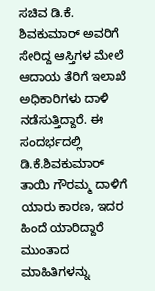ಸಚಿವ ಡಿ.ಕೆ. ಶಿವಕುಮಾರ್ ಅವರಿಗೆ ಸೇರಿದ್ದ ಆಸ್ತಿಗಳ ಮೇಲೆ ಆದಾಯ ತೆರಿಗೆ ಇಲಾಖೆ ಅಧಿಕಾರಿಗಳು ದಾಳಿ ನಡೆಸುತ್ತಿದ್ದಾರೆ. ಈ ಸಂದರ್ಭದಲ್ಲಿ ಡಿ.ಕೆ.ಶಿವಕುಮಾರ್ ತಾಯಿ ಗೌರಮ್ಮ ದಾಳಿಗೆ ಯಾರು ಕಾರಣ, ಇದರ ಹಿಂದೆ ಯಾರಿದ್ದಾರೆ ಮುಂತಾದ ಮಾಹಿತಿಗಳನ್ನು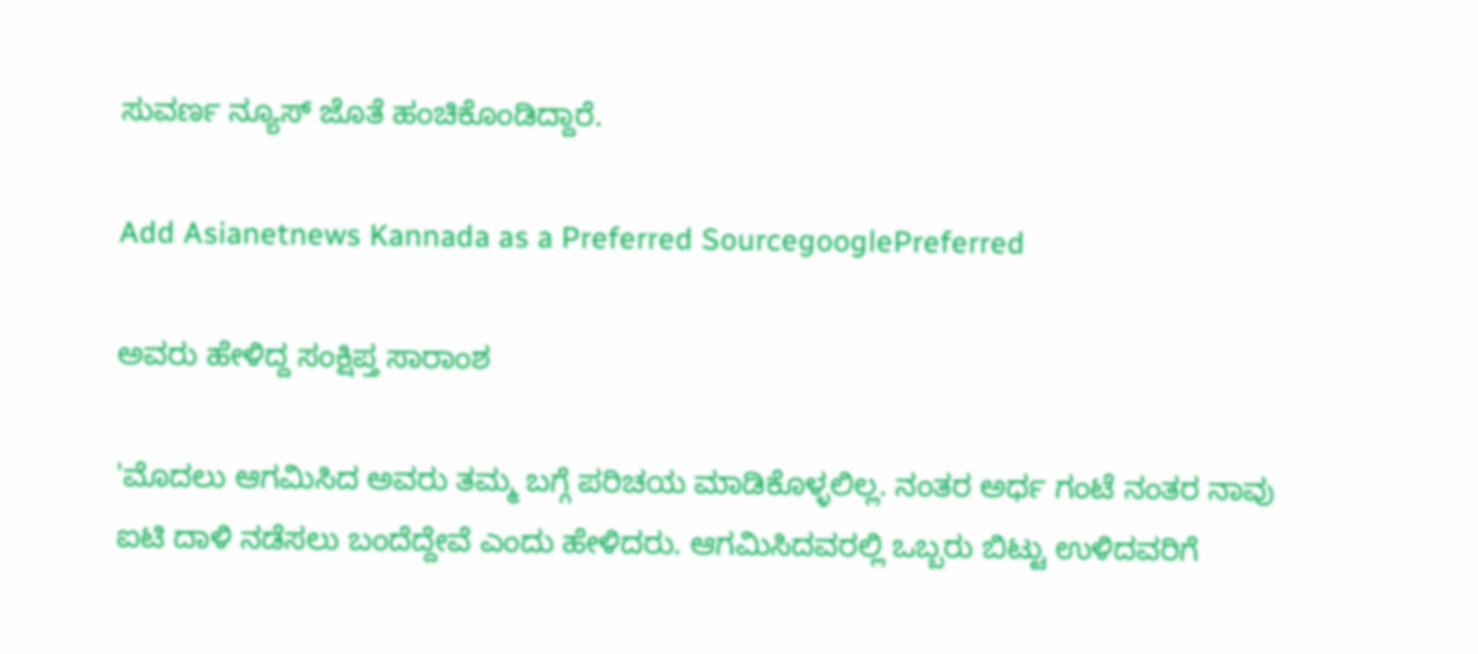ಸುವರ್ಣ ನ್ಯೂಸ್ ಜೊತೆ ಹಂಚಿಕೊಂಡಿದ್ದಾರೆ.

Add Asianetnews Kannada as a Preferred SourcegooglePreferred

ಅವರು ಹೇಳಿದ್ದ ಸಂಕ್ಷಿಪ್ತ ಸಾರಾಂಶ

'ಮೊದಲು ಆಗಮಿಸಿದ ಅವರು ತಮ್ಮ ಬಗ್ಗೆ ಪರಿಚಯ ಮಾಡಿಕೊಳ್ಳಲಿಲ್ಲ. ನಂತರ ಅರ್ಧ ಗಂಟೆ ನಂತರ ನಾವು ಐಟಿ ದಾಳಿ ನಡೆಸಲು ಬಂದೆದ್ದೇವೆ ಎಂದು ಹೇಳಿದರು. ಆಗಮಿಸಿದವರಲ್ಲಿ ಒಬ್ಬರು ಬಿಟ್ಟು ಉಳಿದವರಿಗೆ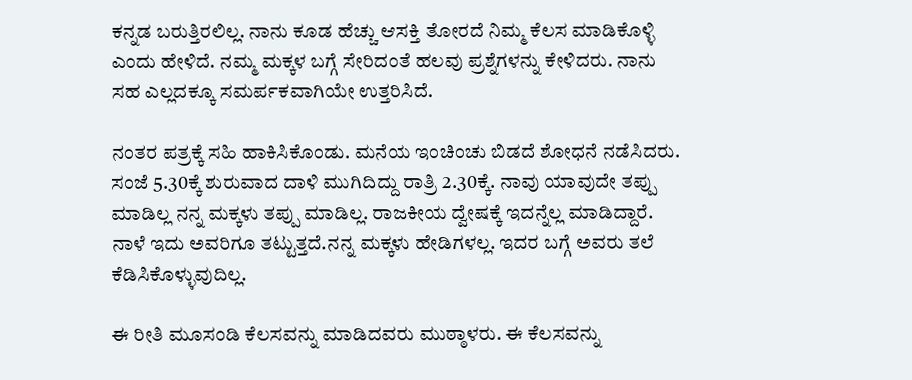ಕನ್ನಡ ಬರುತ್ತಿರಲಿಲ್ಲ. ನಾನು ಕೂಡ ಹೆಚ್ಚು ಆಸಕ್ತಿ ತೋರದೆ ನಿಮ್ಮ ಕೆಲಸ ಮಾಡಿಕೊಳ್ಳಿ ಎಂದು ಹೇಳಿದೆ. ನಮ್ಮ ಮಕ್ಕಳ ಬಗ್ಗೆ ಸೇರಿದಂತೆ ಹಲವು ಪ್ರಶ್ನೆಗಳನ್ನು ಕೇಳಿದರು. ನಾನು ಸಹ ಎಲ್ಲದಕ್ಕೂ ಸಮರ್ಪಕವಾಗಿಯೇ ಉತ್ತರಿಸಿದೆ.

ನಂತರ ಪತ್ರಕ್ಕೆ ಸಹಿ ಹಾಕಿಸಿಕೊಂಡು. ಮನೆಯ ಇಂಚಿಂಚು ಬಿಡದೆ ಶೋಧನೆ ನಡೆಸಿದರು. ಸಂಜೆ 5.30ಕ್ಕೆ ಶುರುವಾದ ದಾಳಿ ಮುಗಿದಿದ್ದು ರಾತ್ರಿ 2.30ಕ್ಕೆ. ನಾವು ಯಾವುದೇ ತಪ್ಪು ಮಾಡಿಲ್ಲ ನನ್ನ ಮಕ್ಕಳು ತಪ್ಪು ಮಾಡಿಲ್ಲ. ರಾಜಕೀಯ ದ್ವೇಷಕ್ಕೆ ಇದನ್ನೆಲ್ಲ ಮಾಡಿದ್ದಾರೆ. ನಾಳೆ ಇದು ಅವರಿಗೂ ತಟ್ಟುತ್ತದೆ.ನನ್ನ ಮಕ್ಕಳು ಹೇಡಿಗಳಲ್ಲ. ಇದರ ಬಗ್ಗೆ ಅವರು ತಲೆ ಕೆಡಿಸಿಕೊಳ್ಳುವುದಿಲ್ಲ.

ಈ ರೀತಿ ಮೂಸಂಡಿ ಕೆಲಸವನ್ನು ಮಾಡಿದವರು ಮುಠ್ಠಾಳರು. ಈ ಕೆಲಸವನ್ನು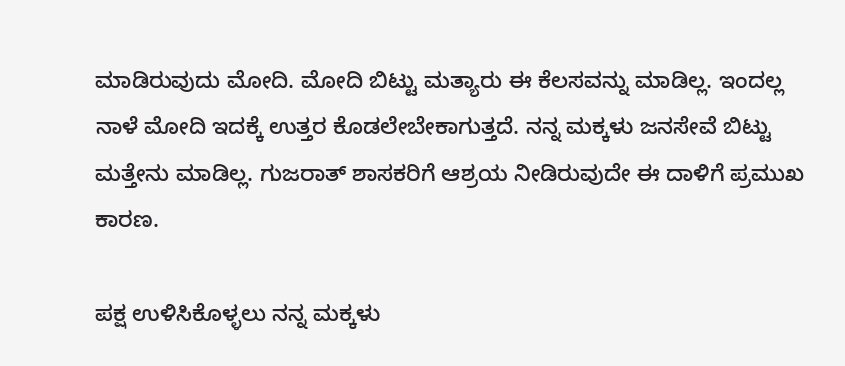ಮಾಡಿರುವುದು ಮೋದಿ. ಮೋದಿ ಬಿಟ್ಟು ಮತ್ಯಾರು ಈ ಕೆಲಸವನ್ನು ಮಾಡಿಲ್ಲ. ಇಂದಲ್ಲ ನಾಳೆ ಮೋದಿ ಇದಕ್ಕೆ ಉತ್ತರ ಕೊಡಲೇಬೇಕಾಗುತ್ತದೆ. ನನ್ನ ಮಕ್ಕಳು ಜನಸೇವೆ ಬಿಟ್ಟು ಮತ್ತೇನು ಮಾಡಿಲ್ಲ. ಗುಜರಾತ್ ಶಾಸಕರಿಗೆ ಆಶ್ರಯ ನೀಡಿರುವುದೇ ಈ ದಾಳಿಗೆ ಪ್ರಮುಖ ಕಾರಣ.

ಪಕ್ಷ ಉಳಿಸಿಕೊಳ್ಳಲು ನನ್ನ ಮಕ್ಕಳು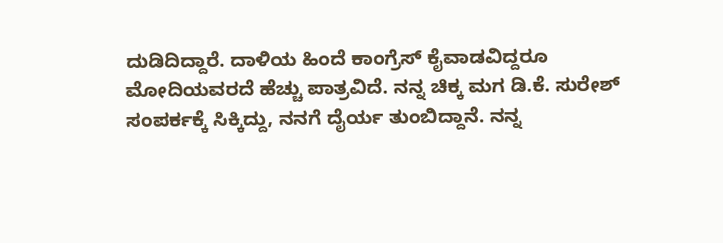ದುಡಿದಿದ್ದಾರೆ. ದಾಳಿಯ ಹಿಂದೆ ಕಾಂಗ್ರೆಸ್ ಕೈವಾಡವಿದ್ದರೂ ಮೋದಿಯವರದೆ ಹೆಚ್ಚು ಪಾತ್ರವಿದೆ. ನನ್ನ ಚಿಕ್ಕ ಮಗ ಡಿ.ಕೆ. ಸುರೇಶ್ ಸಂಪರ್ಕಕ್ಕೆ ಸಿಕ್ಕಿದ್ದು, ನನಗೆ ದೈರ್ಯ ತುಂಬಿದ್ದಾನೆ. ನನ್ನ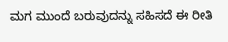ಮಗ ಮುಂದೆ ಬರುವುದನ್ನು ಸಹಿಸದೆ ಈ ರೀತಿ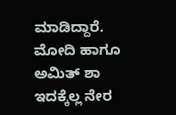ಮಾಡಿದ್ದಾರೆ. ಮೋದಿ ಹಾಗೂ ಅಮಿತ್ ಶಾ ಇದಕ್ಕೆಲ್ಲ ನೇರ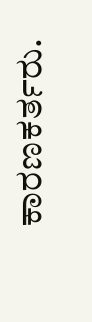ಕಾರಣಕರ್ತರು.